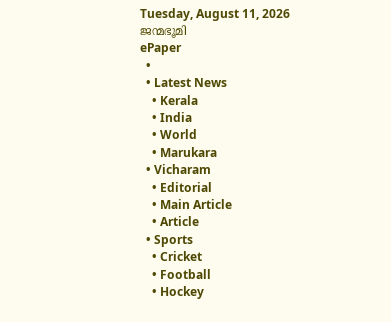Tuesday, August 11, 2026
ജന്മഭൂമി
ePaper
  •
  • Latest News
    • Kerala
    • India
    • World
    • Marukara
  • Vicharam
    • Editorial
    • Main Article
    • Article
  • Sports
    • Cricket
    • Football
    • Hockey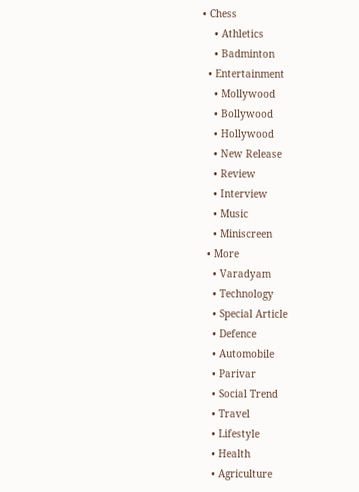• Chess
    • Athletics
    • Badminton
  • Entertainment
    • Mollywood
    • Bollywood
    • Hollywood
    • New Release
    • Review
    • Interview
    • Music
    • Miniscreen
  • More
    • Varadyam
    • Technology
    • Special Article
    • Defence
    • Automobile
    • Parivar
    • Social Trend
    • Travel
    • Lifestyle
    • Health
    • Agriculture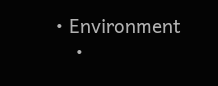• Environment
    •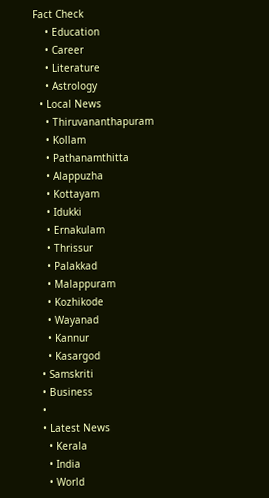Fact Check
    • Education
    • Career
    • Literature
    • Astrology
  • Local News
    • Thiruvananthapuram
    • Kollam
    • Pathanamthitta
    • Alappuzha
    • Kottayam
    • Idukki
    • Ernakulam
    • Thrissur
    • Palakkad
    • Malappuram
    • Kozhikode
    • Wayanad
    • Kannur
    • Kasargod
  • Samskriti
  • Business
  •
  • Latest News
    • Kerala
    • India
    • World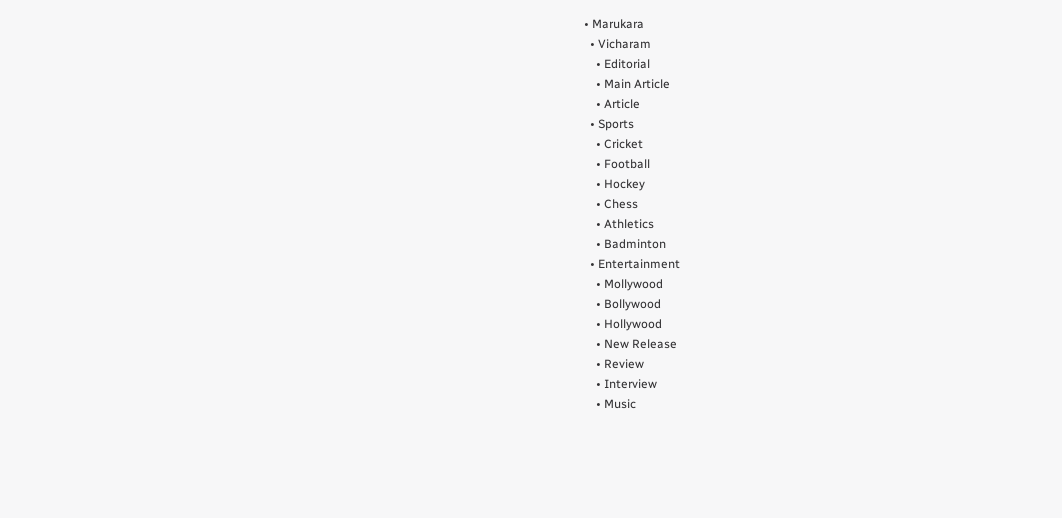• Marukara
  • Vicharam
    • Editorial
    • Main Article
    • Article
  • Sports
    • Cricket
    • Football
    • Hockey
    • Chess
    • Athletics
    • Badminton
  • Entertainment
    • Mollywood
    • Bollywood
    • Hollywood
    • New Release
    • Review
    • Interview
    • Music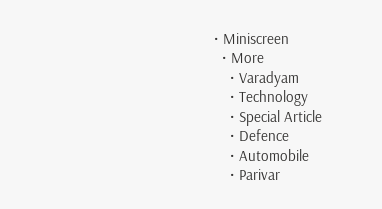• Miniscreen
  • More
    • Varadyam
    • Technology
    • Special Article
    • Defence
    • Automobile
    • Parivar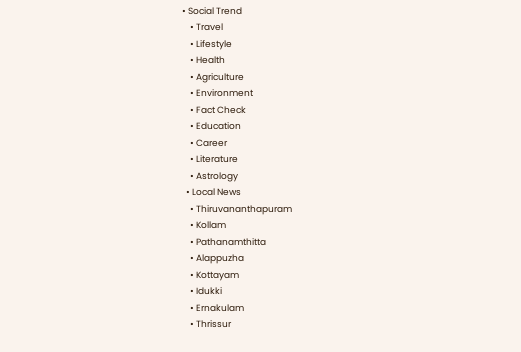• Social Trend
    • Travel
    • Lifestyle
    • Health
    • Agriculture
    • Environment
    • Fact Check
    • Education
    • Career
    • Literature
    • Astrology
  • Local News
    • Thiruvananthapuram
    • Kollam
    • Pathanamthitta
    • Alappuzha
    • Kottayam
    • Idukki
    • Ernakulam
    • Thrissur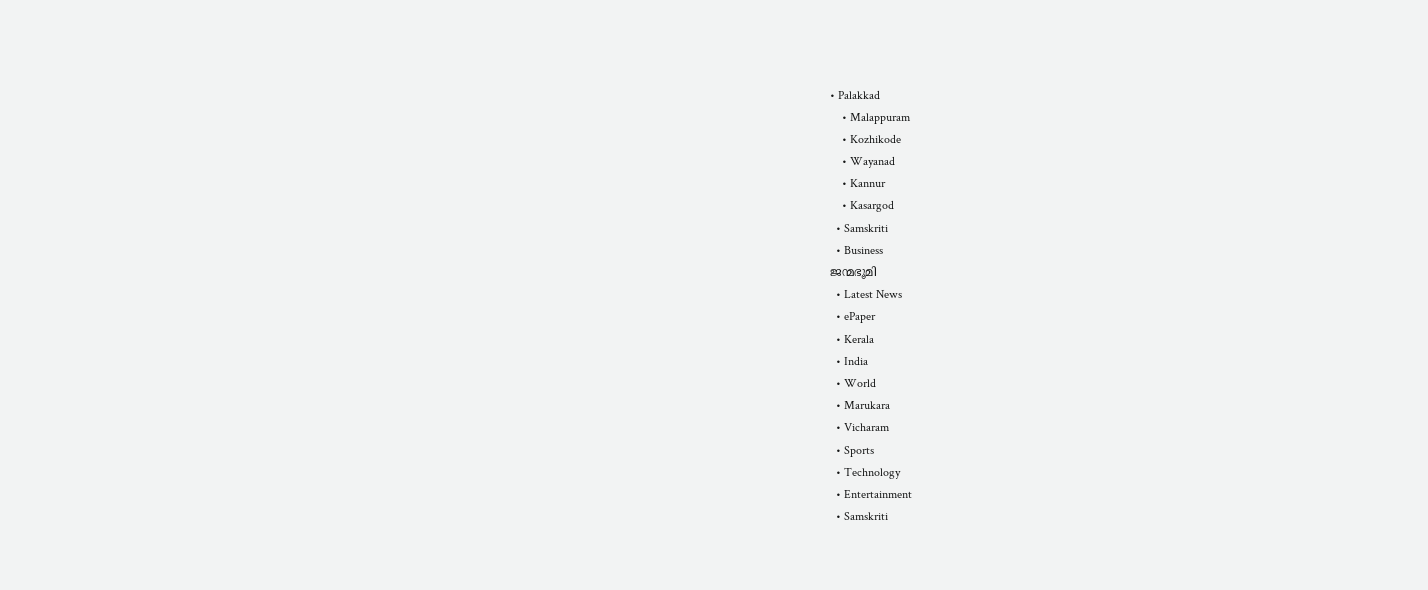• Palakkad
    • Malappuram
    • Kozhikode
    • Wayanad
    • Kannur
    • Kasargod
  • Samskriti
  • Business
ജന്മഭൂമി
  • Latest News
  • ePaper
  • Kerala
  • India
  • World
  • Marukara
  • Vicharam
  • Sports
  • Technology
  • Entertainment
  • Samskriti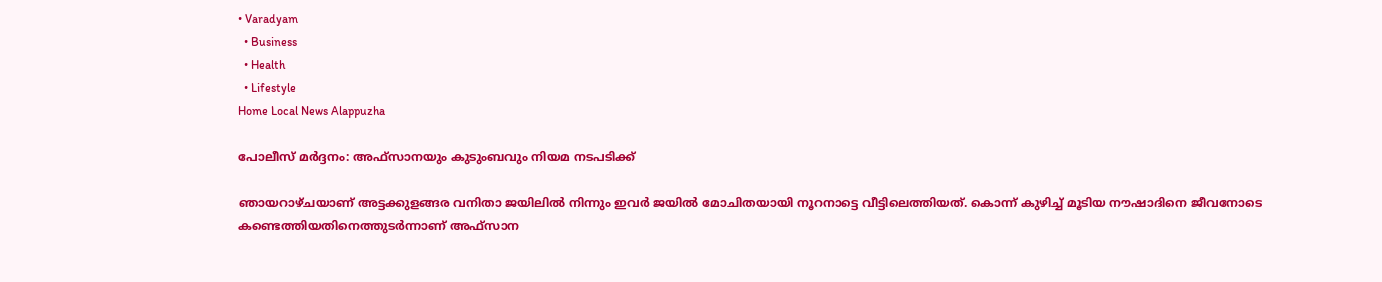• Varadyam
  • Business
  • Health
  • Lifestyle
Home Local News Alappuzha

പോലീസ് മര്‍ദ്ദനം: അഫ്സാനയും കുടുംബവും നിയമ നടപടിക്ക്

ഞായറാഴ്ചയാണ് അട്ടക്കുളങ്ങര വനിതാ ജയിലില്‍ നിന്നും ഇവര്‍ ജയില്‍ മോചിതയായി നൂറനാട്ടെ വീട്ടിലെത്തിയത്. കൊന്ന് കുഴിച്ച് മൂടിയ നൗഷാദിനെ ജീവനോടെ കണ്ടെത്തിയതിനെത്തുടര്‍ന്നാണ് അഫ്സാന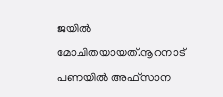ജയില്‍ മോചിതയായത്.നൂറനാട് പണയില്‍ അഫ്സാന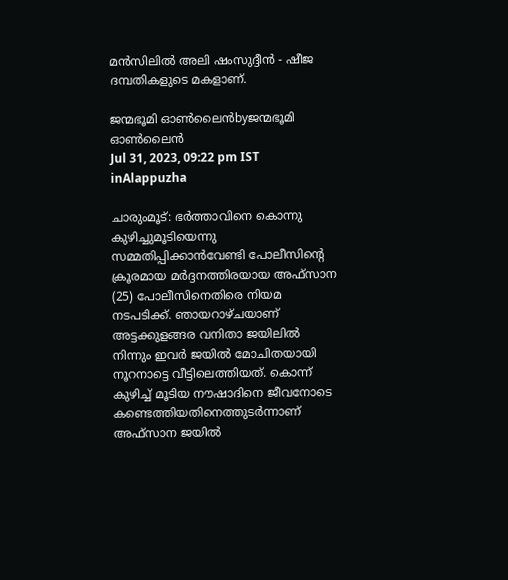മന്‍സിലില്‍ അലി ഷംസുദ്ദീന്‍ - ഷീജ ദമ്പതികളുടെ മകളാണ്.

ജന്മഭൂമി ഓണ്‍ലൈന്‍byജന്മഭൂമി ഓണ്‍ലൈന്‍
Jul 31, 2023, 09:22 pm IST
inAlappuzha

ചാരുംമൂട്: ഭര്‍ത്താവിനെ കൊന്നു കുഴിച്ചുമൂടിയെന്നു സമ്മതിപ്പിക്കാന്‍വേണ്ടി പോലീസിന്റെ ക്രൂരമായ മര്‍ദ്ദനത്തിരയായ അഫ്സാന (25) പോലീസിനെതിരെ നിയമ നടപടിക്ക്. ഞായറാഴ്ചയാണ് അട്ടക്കുളങ്ങര വനിതാ ജയിലില്‍ നിന്നും ഇവര്‍ ജയില്‍ മോചിതയായി നൂറനാട്ടെ വീട്ടിലെത്തിയത്. കൊന്ന് കുഴിച്ച് മൂടിയ നൗഷാദിനെ ജീവനോടെ കണ്ടെത്തിയതിനെത്തുടര്‍ന്നാണ് അഫ്സാന ജയില്‍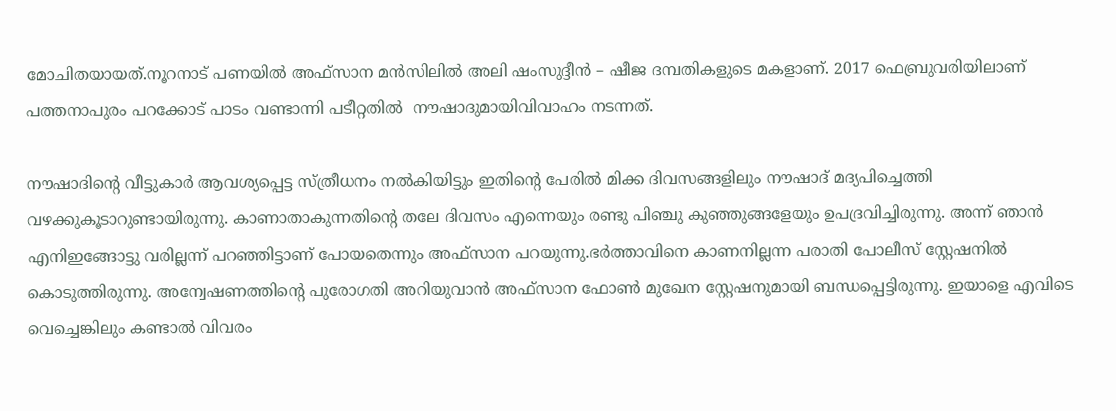മോചിതയായത്.നൂറനാട് പണയില്‍ അഫ്സാന മന്‍സിലില്‍ അലി ഷംസുദ്ദീന്‍ – ഷീജ ദമ്പതികളുടെ മകളാണ്. 2017 ഫെബ്രുവരിയിലാണ് പത്തനാപുരം പറക്കോട് പാടം വണ്ടാന്നി പടീറ്റതില്‍  നൗഷാദുമായിവിവാഹം നടന്നത്.

നൗഷാദിന്റെ വീട്ടുകാര്‍ ആവശ്യപ്പെട്ട സ്ത്രീധനം നല്‍കിയിട്ടും ഇതിന്റെ പേരില്‍ മിക്ക ദിവസങ്ങളിലും നൗഷാദ് മദ്യപിച്ചെത്തി വഴക്കുകൂടാറുണ്ടായിരുന്നു. കാണാതാകുന്നതിന്റെ തലേ ദിവസം എന്നെയും രണ്ടു പിഞ്ചു കുഞ്ഞുങ്ങളേയും ഉപദ്രവിച്ചിരുന്നു. അന്ന് ഞാന്‍ എനിഇങ്ങോട്ടു വരില്ലന്ന് പറഞ്ഞിട്ടാണ് പോയതെന്നും അഫ്സാന പറയുന്നു.ഭര്‍ത്താവിനെ കാണനില്ലന്ന പരാതി പോലീസ് സ്റ്റേഷനില്‍ കൊടുത്തിരുന്നു. അന്വേഷണത്തിന്റെ പുരോഗതി അറിയുവാന്‍ അഫ്സാന ഫോണ്‍ മുഖേന സ്റ്റേഷനുമായി ബന്ധപ്പെട്ടിരുന്നു. ഇയാളെ എവിടെ വെച്ചെങ്കിലും കണ്ടാല്‍ വിവരം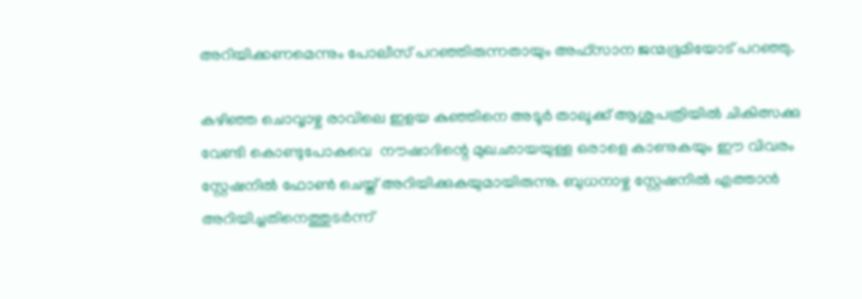അറിയിക്കണമെന്നും പോലീസ് പറഞ്ഞിരുന്നതായും അഫ്സാന ജന്മഭൂമിയോട് പറഞ്ഞു.

കഴിഞ്ഞ ചൊവ്വാഴ്ച രാവിലെ ഇളയ കുഞ്ഞിനെ അടൂര്‍ താലൂക്ക് ആശുപത്രിയില്‍ ചികിത്സക്കു വേണ്ടി കൊണ്ടുപോകവെ  നൗഷാദിന്റെ മുഖഛായയുള്ള ഒരാളെ കാണുകയും ഈ വിവരം സ്റ്റേഷനില്‍ ഫോണ്‍ ചെയ്ത് അറിയിക്കുകയുമായിരുന്നു. ബുധനാഴ്ച സ്റ്റേഷനില്‍ എത്താന്‍ അറിയിച്ചതിനെത്തുടര്‍ന്ന്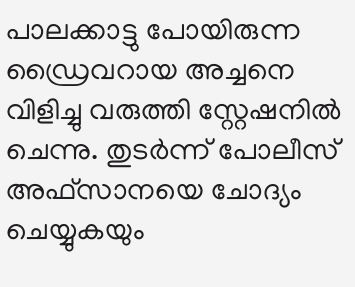പാലക്കാട്ടു പോയിരുന്ന ഡ്രൈവറായ അച്ചനെ വിളിച്ചു വരുത്തി സ്റ്റേഷനില്‍ ചെന്നു. തുടര്‍ന്ന് പോലീസ് അഫ്സാനയെ ചോദ്യം ചെയ്യുകയും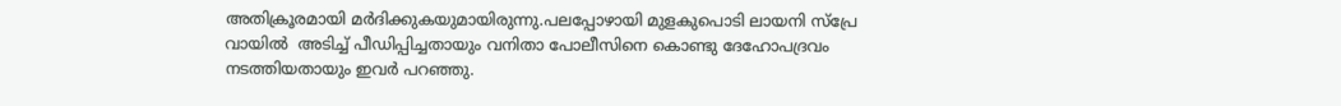അതിക്രൂരമായി മര്‍ദിക്കുകയുമായിരുന്നു.പലപ്പോഴായി മുളകുപൊടി ലായനി സ്‌പ്രേ വായില്‍  അടിച്ച് പീഡിപ്പിച്ചതായും വനിതാ പോലീസിനെ കൊണ്ടു ദേഹോപദ്രവം നടത്തിയതായും ഇവര്‍ പറഞ്ഞു.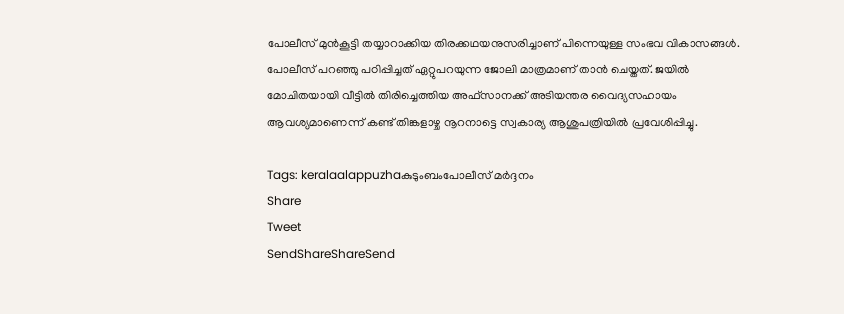പോലീസ് മുന്‍കൂട്ടി തയ്യാറാക്കിയ തിരക്കഥയനുസരിച്ചാണ് പിന്നെയുള്ള സംഭവ വികാസങ്ങള്‍. പോലീസ് പറഞ്ഞു പഠിപ്പിച്ചത് ഏറ്റുപറയുന്ന ജോലി മാത്രമാണ് താന്‍ ചെയ്തത്. ജയില്‍ മോചിതയായി വീട്ടില്‍ തിരിച്ചെത്തിയ അഫ്സാനക്ക് അടിയന്തര വൈദ്യസഹായം ആവശ്യമാണെന്ന് കണ്ട് തിങ്കളാഴ്ച നൂറനാട്ടെ സ്വകാര്യ ആശുപത്രിയില്‍ പ്രവേശിപ്പിച്ചു.

Tags: keralaalappuzhaകുടുംബംപോലീസ് മര്‍ദ്ദനം
Share
Tweet
SendShareShareSend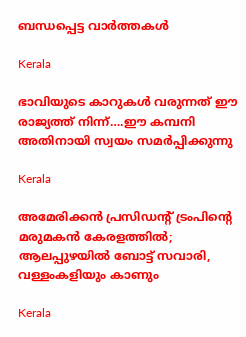ബന്ധപ്പെട്ട വാര്‍ത്തകള്‍

Kerala

ഭാവിയുടെ കാറുകള്‍ വരുന്നത് ഈ രാജ്യത്ത് നിന്ന്….ഈ കമ്പനി അതിനായി സ്വയം സമര്‍പ്പിക്കുന്നു

Kerala

അമേരിക്കൻ പ്രസിഡന്റ് ട്രംപിന്റെ മരുമകൻ കേരളത്തിൽ; ആലപ്പുഴയിൽ ബോട്ട് സവാരി, വള്ളംകളിയും കാണും

Kerala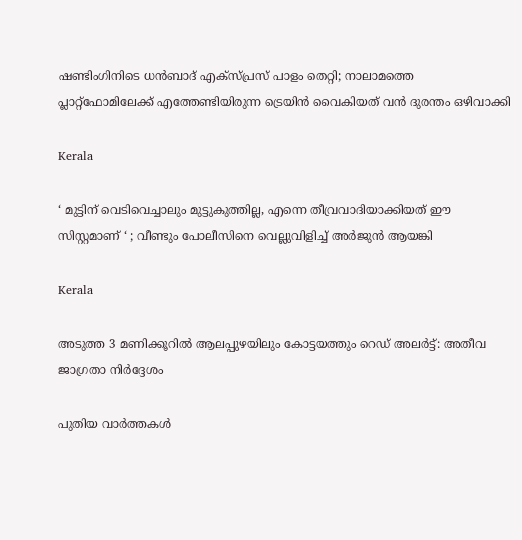ഷണ്ടിംഗിനിടെ ധൻബാദ് എക്‌സ്പ്രസ് പാളം തെറ്റി; നാലാമത്തെ പ്ലാറ്റ്ഫോമിലേക്ക് എത്തേണ്ടിയിരുന്ന ട്രെയിൻ വൈകിയത് വൻ ദുരന്തം ഒഴിവാക്കി

Kerala

‘ മുട്ടിന് വെടിവെച്ചാലും മുട്ടുകുത്തില്ല, എന്നെ തീവ്രവാദിയാക്കിയത് ഈ സിസ്റ്റമാണ് ‘ ; വീണ്ടും പോലീസിനെ വെല്ലുവിളിച്ച് അര്‍ജുന്‍ ആയങ്കി

Kerala

അടുത്ത 3 മണിക്കൂറിൽ ആലപ്പുഴയിലും കോട്ടയത്തും റെഡ് അലർട്ട്: അതീവ ജാഗ്രതാ നിർദ്ദേശം

പുതിയ വാര്‍ത്തകള്‍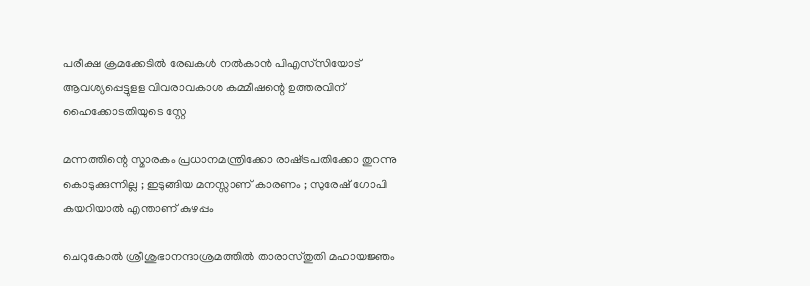പരീക്ഷ ക്രമക്കേടില്‍ രേഖകള്‍ നല്‍കാന്‍ പിഎസ്‌സിയോട് ആവശ്യപ്പെട്ടുളള വിവരാവകാശ കമ്മീഷന്റെ ഉത്തരവിന് ഹൈക്കോടതിയുടെ സ്റ്റേ

മന്നത്തിന്റെ സ്മാരകം പ്രധാനമന്ത്രിക്കോ രാഷ്‌ട്രപതിക്കോ തുറന്നു കൊടുക്കുന്നില്ല ; ഇടുങ്ങിയ മനസ്സാണ് കാരണം ; സുരേഷ് ഗോപി കയറിയാൽ എന്താണ് കുഴപ്പം

ചെറുകോൽ ശ്രീശുഭാനന്ദാശ്രമത്തിൽ താരാസ്തുതി മഹായജ്ഞം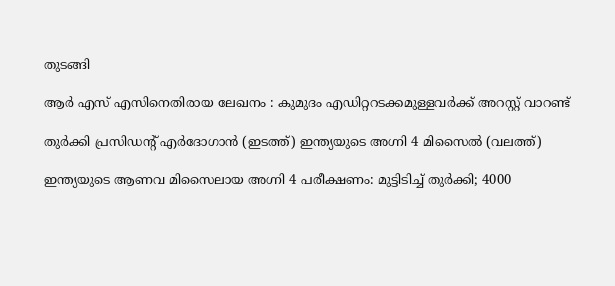തുടങ്ങി

ആര്‍ എസ് എസിനെതിരായ ലേഖനം : കുമുദം എഡിറ്ററടക്കമുള്ളവര്‍ക്ക് അറസ്റ്റ് വാറണ്ട്

തുര്‍ക്കി പ്രസിഡന്‍റ് എര്‍ദോഗാന്‍ (ഇടത്ത്) ഇന്ത്യയുടെ അഗ്നി 4 മിസൈല്‍ (വലത്ത്)

ഇന്ത്യയുടെ ആണവ മിസൈലായ അഗ്നി 4 പരീക്ഷണം: മുട്ടിടിച്ച് തുര്‍ക്കി; 4000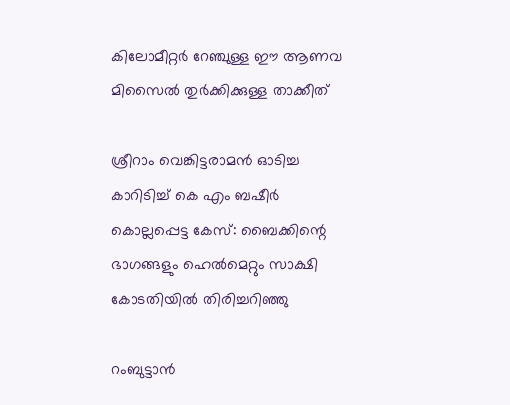കിലോമീറ്റര്‍ റേഞ്ചുള്ള ഈ ആണവ മിസൈല്‍ തുര്‍ക്കിക്കുള്ള താക്കീത്

ശ്രീറാം വെങ്കിട്ടരാമന്‍ ഓടിച്ച കാറിടിച്ച് കെ എം ബഷീര്‍ കൊല്ലപ്പെട്ട കേസ്: ബൈക്കിന്റെ ഭാഗങ്ങളും ഹെല്‍മെറ്റും സാക്ഷി കോടതിയില്‍ തിരിച്ചറിഞ്ഞു

റംബുട്ടാൻ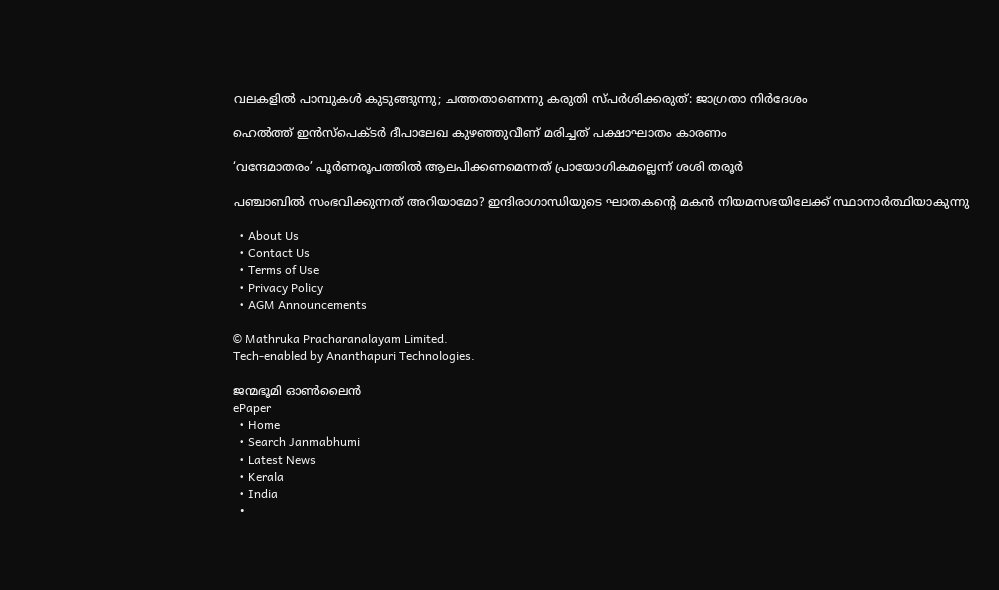വലകളിൽ പാമ്പുകൾ കുടുങ്ങുന്നു; ചത്തതാണെന്നു കരുതി സ്പർശിക്കരുത്: ജാഗ്രതാ നിർദേശം

ഹെല്‍ത്ത് ഇന്‍സ്‌പെക്ടര്‍ ദീപാലേഖ കുഴഞ്ഞുവീണ് മരിച്ചത് പക്ഷാഘാതം കാരണം

‘വന്ദേമാതരം’ പൂര്‍ണരൂപത്തില്‍ ആലപിക്കണമെന്നത് പ്രായോഗികമല്ലെന്ന് ശശി തരൂര്‍

പഞ്ചാബിൽ സംഭവിക്കുന്നത് അറിയാമോ? ഇന്ദിരാഗാന്ധിയുടെ ഘാതകന്റെ മകൻ നിയമസഭയിലേക്ക് സ്ഥാനാർത്ഥിയാകുന്നു

  • About Us
  • Contact Us
  • Terms of Use
  • Privacy Policy
  • AGM Announcements

© Mathruka Pracharanalayam Limited.
Tech-enabled by Ananthapuri Technologies.

ജന്മഭൂമി ഓണ്‍ലൈന്‍
ePaper
  • Home
  • Search Janmabhumi
  • Latest News
  • Kerala
  • India
  •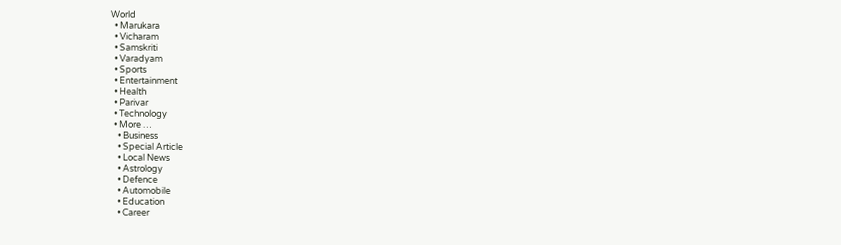World
  • Marukara
  • Vicharam
  • Samskriti
  • Varadyam
  • Sports
  • Entertainment
  • Health
  • Parivar
  • Technology
  • More …
    • Business
    • Special Article
    • Local News
    • Astrology
    • Defence
    • Automobile
    • Education
    • Career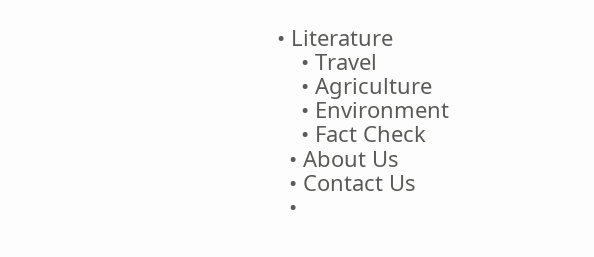• Literature
    • Travel
    • Agriculture
    • Environment
    • Fact Check
  • About Us
  • Contact Us
  •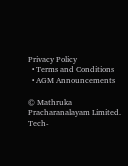Privacy Policy
  • Terms and Conditions
  • AGM Announcements

© Mathruka Pracharanalayam Limited.
Tech-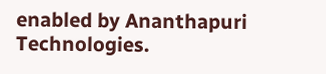enabled by Ananthapuri Technologies.